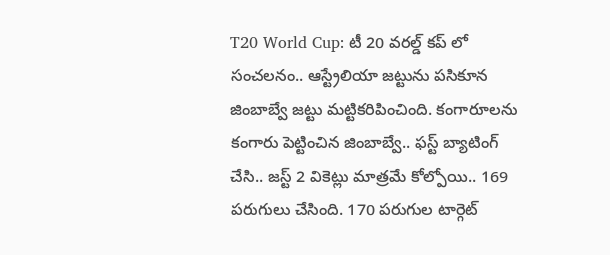T20 World Cup: టీ 20 వరల్డ్ కప్ లో సంచలనం.. ఆస్ట్రేలియా జట్టును పసికూన జింబాబ్వే జట్టు మట్టికరిపించింది. కంగారూలను కంగారు పెట్టించిన జింబాబ్వే.. ఫస్ట్ బ్యాటింగ్ చేసి.. జస్ట్ 2 వికెట్లు మాత్రమే కోల్పోయి.. 169 పరుగులు చేసింది. 170 పరుగుల టార్గెట్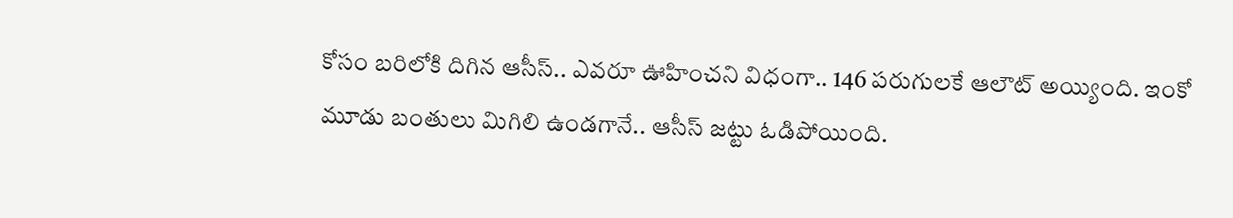కోసం బరిలోకి దిగిన ఆసీస్.. ఎవరూ ఊహించని విధంగా.. 146 పరుగులకే ఆలౌట్ అయ్యింది. ఇంకో మూడు బంతులు మిగిలి ఉండగానే.. ఆసీస్ జట్టు ఓడిపోయింది.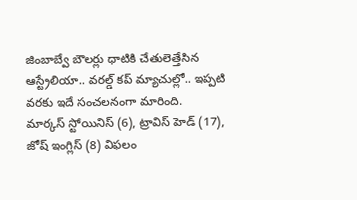జింబాబ్వే బౌలర్లు ధాటికి చేతులెత్తేసిన ఆస్ట్రేలియా.. వరల్డ్ కప్ మ్యాచుల్లో.. ఇప్పటి వరకు ఇదే సంచలనంగా మారింది.
మార్కస్ స్టోయినిస్ (6), ట్రావిస్ హెడ్ (17), జోష్ ఇంగ్లిస్ (8) విఫలం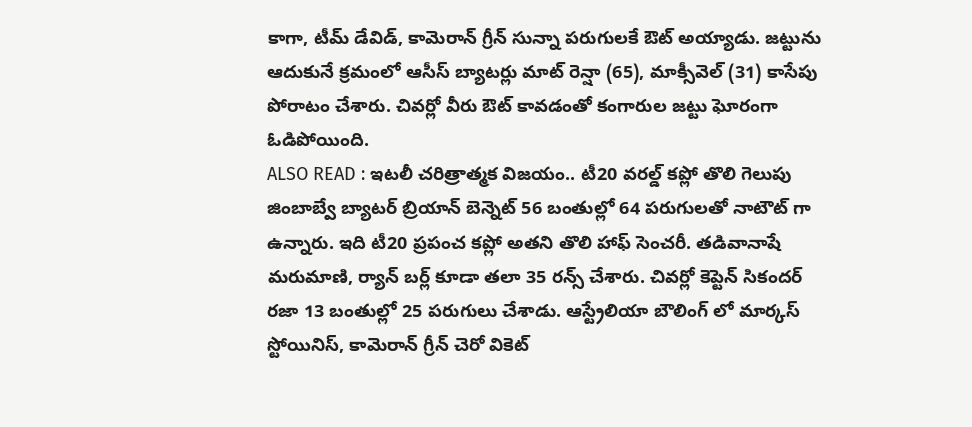కాగా, టీమ్ డేవిడ్, కామెరాన్ గ్రీన్ సున్నా పరుగులకే ఔట్ అయ్యాడు. జట్టును ఆదుకునే క్రమంలో ఆసీస్ బ్యాటర్లు మాట్ రెన్షా (65), మాక్సీవెల్ (31) కాసేపు పోరాటం చేశారు. చివర్లో వీరు ఔట్ కావడంతో కంగారుల జట్టు ఘోరంగా ఓడిపోయింది.
ALSO READ : ఇటలీ చరిత్రాత్మక విజయం.. టీ20 వరల్డ్ కప్లో తొలి గెలుపు
జింబాబ్వే బ్యాటర్ బ్రియాన్ బెన్నెట్ 56 బంతుల్లో 64 పరుగులతో నాటౌట్ గా ఉన్నారు. ఇది టీ20 ప్రపంచ కప్లో అతని తొలి హాఫ్ సెంచరీ. తడివానాషే మరుమాణి, ర్యాన్ బర్ల్ కూడా తలా 35 రన్స్ చేశారు. చివర్లో కెప్టెన్ సికందర్ రజా 13 బంతుల్లో 25 పరుగులు చేశాడు. ఆస్ట్రేలియా బౌలింగ్ లో మార్కస్ స్టోయినిస్, కామెరాన్ గ్రీన్ చెరో వికెట్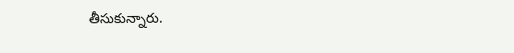తీసుకున్నారు.